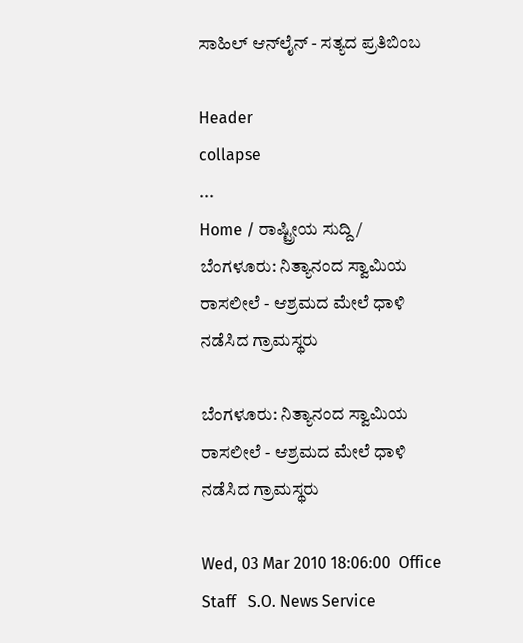ಸಾಹಿಲ್ ಆನ್‌ಲೈನ್ - ಸತ್ಯದ ಪ್ರತಿಬಿಂಬ

Header
collapse
...
Home / ರಾಷ್ಟ್ರೀಯ ಸುದ್ದಿ / ಬೆಂಗಳೂರು: ನಿತ್ಯಾನಂದ ಸ್ವಾಮಿಯ ರಾಸಲೀಲೆ - ಆಶ್ರಮದ ಮೇಲೆ ಧಾಳಿ ನಡೆಸಿದ ಗ್ರಾಮಸ್ಥರು

ಬೆಂಗಳೂರು: ನಿತ್ಯಾನಂದ ಸ್ವಾಮಿಯ ರಾಸಲೀಲೆ - ಆಶ್ರಮದ ಮೇಲೆ ಧಾಳಿ ನಡೆಸಿದ ಗ್ರಾಮಸ್ಥರು

Wed, 03 Mar 2010 18:06:00  Office Staff   S.O. News Service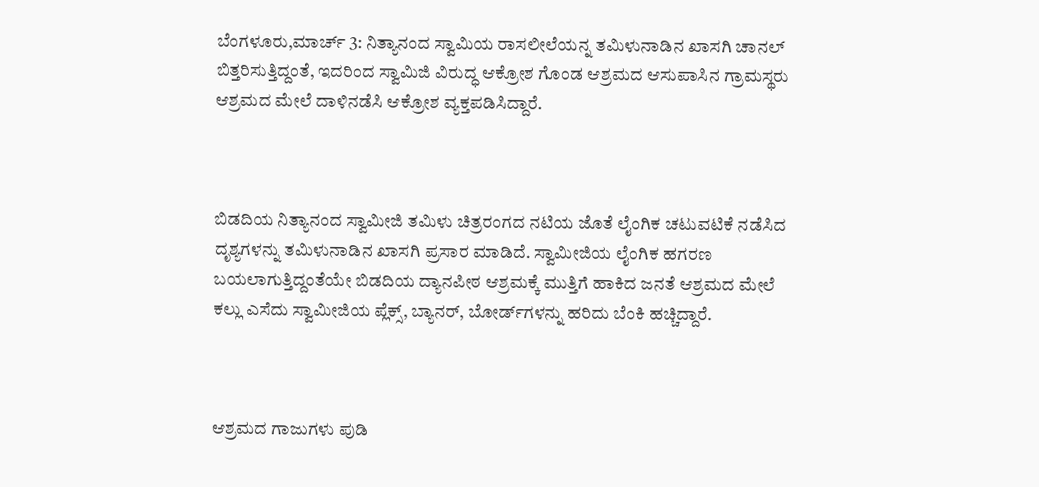ಬೆಂಗಳೂರು,ಮಾರ್ಚ್ 3: ನಿತ್ಯಾನಂದ ಸ್ವಾಮಿಯ ರಾಸಲೀಲೆಯನ್ನ ತಮಿಳುನಾಡಿನ ಖಾಸಗಿ ಚಾನಲ್ ಬಿತ್ತರಿಸುತ್ತಿದ್ದಂತೆ, ಇದರಿಂದ ಸ್ವಾಮಿಜಿ ವಿರುದ್ಧ ಆಕ್ರೋಶ ಗೊಂಡ ಆಶ್ರಮದ ಆಸುಪಾಸಿನ ಗ್ರಾಮಸ್ಥರು ಆಶ್ರಮದ ಮೇಲೆ ದಾಳಿನಡೆಸಿ ಆಕ್ರೋಶ ವ್ಯಕ್ತಪಡಿಸಿದ್ದಾರೆ.



ಬಿಡದಿಯ ನಿತ್ಯಾನಂದ ಸ್ವಾಮೀಜಿ ತಮಿಳು ಚಿತ್ರರಂಗದ ನಟಿಯ ಜೊತೆ ಲೈಂಗಿಕ ಚಟುವಟಿಕೆ ನಡೆಸಿದ ದೃಶ್ಯಗಳನ್ನು ತಮಿಳುನಾಡಿನ ಖಾಸಗಿ ಪ್ರಸಾರ ಮಾಡಿದೆ. ಸ್ವಾಮೀಜಿಯ ಲೈಂಗಿಕ ಹಗರಣ ಬಯಲಾಗುತ್ತಿದ್ದಂತೆಯೇ ಬಿಡದಿಯ ದ್ಯಾನಪೀಠ ಆಶ್ರಮಕ್ಕೆ ಮುತ್ತಿಗೆ ಹಾಕಿದ ಜನತೆ ಆಶ್ರಮದ ಮೇಲೆ ಕಲ್ಲು ಎಸೆದು ಸ್ವಾಮೀಜಿಯ ಪ್ಲೆಕ್ಸ್, ಬ್ಯಾನರ್, ಬೋರ್ಡ್‌ಗಳನ್ನು ಹರಿದು ಬೆಂಕಿ ಹಚ್ಚಿದ್ದಾರೆ.



ಆಶ್ರಮದ ಗಾಜುಗಳು ಪುಡಿ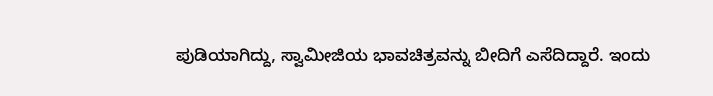ಪುಡಿಯಾಗಿದ್ದು, ಸ್ವಾಮೀಜಿಯ ಭಾವಚಿತ್ರವನ್ನು ಬೀದಿಗೆ ಎಸೆದಿದ್ದಾರೆ. ಇಂದು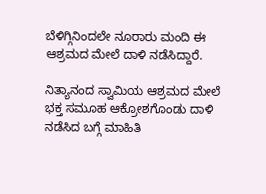ಬೆಳಿಗ್ಗಿನಿಂದಲೇ ನೂರಾರು ಮಂದಿ ಈ ಆಶ್ರಮದ ಮೇಲೆ ದಾಳಿ ನಡೆಸಿದ್ದಾರೆ.

ನಿತ್ಯಾನಂದ ಸ್ವಾಮಿಯ ಆಶ್ರಮದ ಮೇಲೆ ಭಕ್ತ ಸಮೂಹ ಆಕ್ರೋಶಗೊಂಡು ದಾಳಿ ನಡೆಸಿದ ಬಗ್ಗೆ ಮಾಹಿತಿ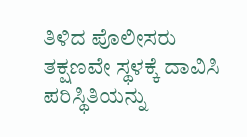ತಿಳಿದ ಪೊಲೀಸರು ತಕ್ಷಣವೇ ಸ್ಥಳಕ್ಕೆ ದಾವಿಸಿ ಪರಿಸ್ಥಿತಿಯನ್ನು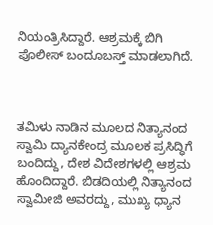ನಿಯಂತ್ರಿಸಿದ್ದಾರೆ. ಆಶ್ರಮಕ್ಕೆ ಬಿಗಿ ಪೊಲೀಸ್ ಬಂದೂಬಸ್ತ್ ಮಾಡಲಾಗಿದೆ.



ತಮಿಳು ನಾಡಿನ ಮೂಲದ ನಿತ್ಯಾನಂದ ಸ್ವಾಮಿ ದ್ಯಾನಕೇಂದ್ರ ಮೂಲಕ ಪ್ರಸಿದ್ಧಿಗೆ ಬಂದಿದ್ದು, ದೇಶ ವಿದೇಶಗಳಲ್ಲಿ ಆಶ್ರಮ ಹೊಂದಿದ್ದಾರೆ. ಬಿಡದಿಯಲ್ಲಿ ನಿತ್ಯಾನಂದ ಸ್ವಾಮೀಜಿ ಅವರದ್ದು, ಮುಖ್ಯ ಧ್ಯಾನ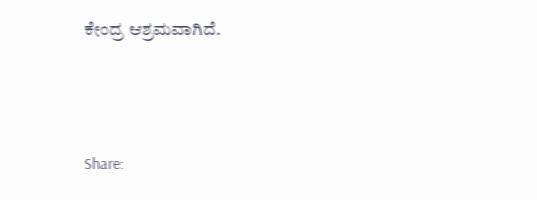ಕೇಂದ್ರ ಆಶ್ರಮವಾಗಿದೆ.




Share: